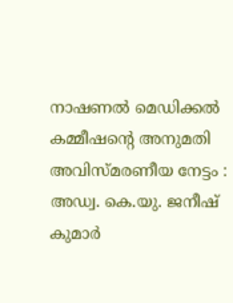നാഷണല്‍ മെഡിക്കല്‍ കമ്മീഷന്റെ അനുമതി അവിസ്മരണീയ നേട്ടം : അഡ്വ. കെ.യു. ജനീഷ് കുമാര്‍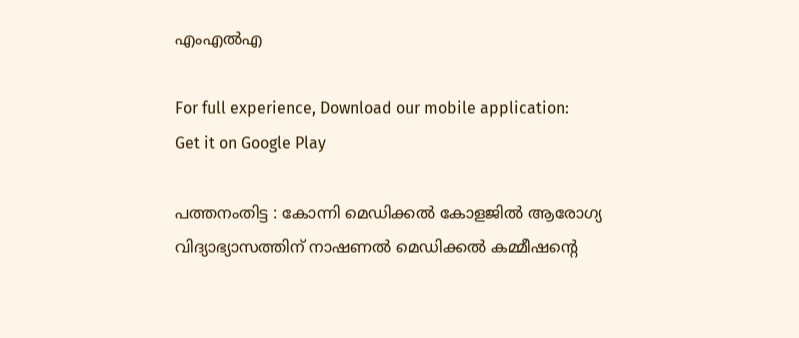എംഎല്‍എ

For full experience, Download our mobile application:
Get it on Google Play

പത്തനംതിട്ട : കോന്നി മെഡിക്കല്‍ കോളജില്‍ ആരോഗ്യ വിദ്യാഭ്യാസത്തിന് നാഷണല്‍ മെഡിക്കല്‍ കമ്മീഷന്റെ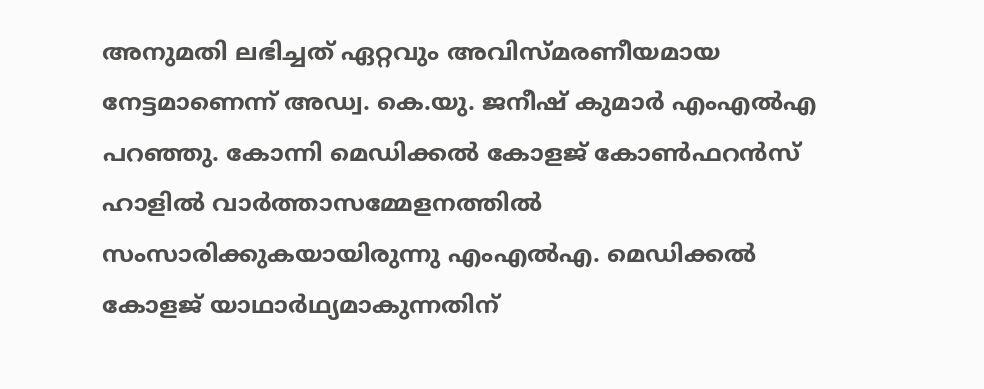അനുമതി ലഭിച്ചത് ഏറ്റവും അവിസ്മരണീയമായ നേട്ടമാണെന്ന് അഡ്വ. കെ.യു. ജനീഷ് കുമാര്‍ എംഎല്‍എ പറഞ്ഞു. കോന്നി മെഡിക്കല്‍ കോളജ് കോണ്‍ഫറന്‍സ് ഹാളില്‍ വാര്‍ത്താസമ്മേളനത്തില്‍ സംസാരിക്കുകയായിരുന്നു എംഎല്‍എ. മെഡിക്കല്‍ കോളജ് യാഥാര്‍ഥ്യമാകുന്നതിന്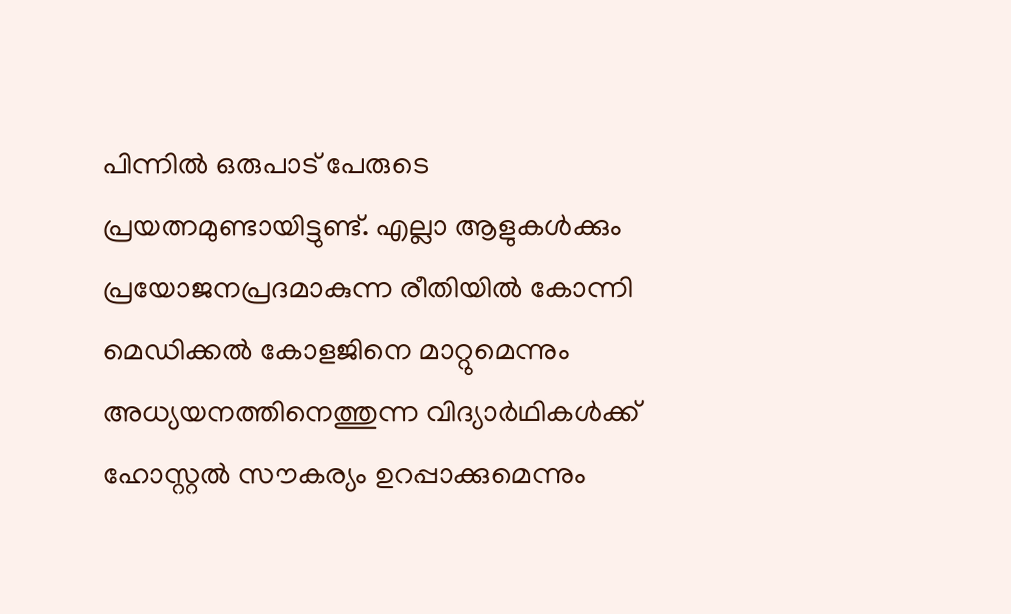പിന്നില്‍ ഒരുപാട് പേരുടെ പ്രയത്നമുണ്ടായിട്ടുണ്ട്. എല്ലാ ആളുകള്‍ക്കും പ്രയോജനപ്രദമാകുന്ന രീതിയില്‍ കോന്നി മെഡിക്കല്‍ കോളജിനെ മാറ്റുമെന്നും അധ്യയനത്തിനെത്തുന്ന വിദ്യാര്‍ഥികള്‍ക്ക് ഹോസ്റ്റല്‍ സൗകര്യം ഉറപ്പാക്കുമെന്നും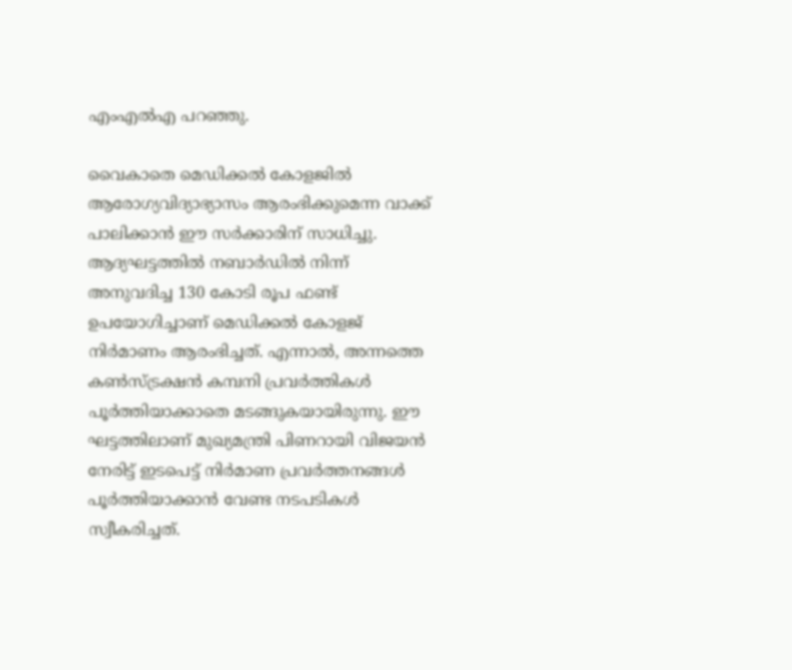എംഎല്‍എ പറഞ്ഞു.

വൈകാതെ മെഡിക്കല്‍ കോളജില്‍ ആരോഗ്യവിദ്യാഭ്യാസം ആരംഭിക്കുമെന്ന വാക്ക് പാലിക്കാന്‍ ഈ സര്‍ക്കാരിന് സാധിച്ചു. ആദ്യഘട്ടത്തില്‍ നബാര്‍ഡില്‍ നിന്ന് അനുവദിച്ച 130 കോടി രൂപ ഫണ്ട് ഉപയോഗിച്ചാണ് മെഡിക്കല്‍ കോളജ് നിര്‍മാണം ആരംഭിച്ചത്. എന്നാല്‍, അന്നത്തെ കണ്‍സ്ട്രക്ഷന്‍ കമ്പനി പ്രവര്‍ത്തികള്‍ പൂര്‍ത്തിയാക്കാതെ മടങ്ങുകയായിരുന്നു. ഈ ഘട്ടത്തിലാണ് മുഖ്യമന്ത്രി പിണറായി വിജയന്‍ നേരിട്ട് ഇടപെട്ട് നിര്‍മാണ പ്രവര്‍ത്തനങ്ങള്‍ പൂര്‍ത്തിയാക്കാന്‍ വേണ്ട നടപടികള്‍ സ്വീകരിച്ചത്.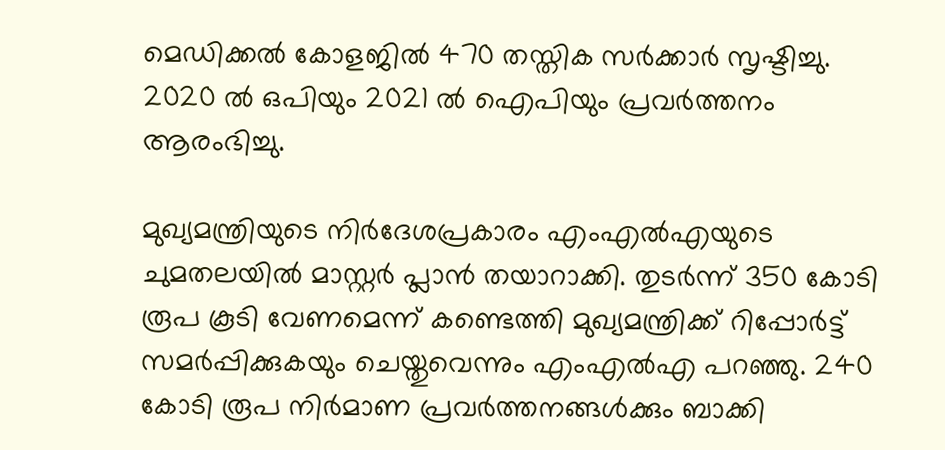മെഡിക്കല്‍ കോളജില്‍ 470 തസ്തിക സര്‍ക്കാര്‍ സൃഷ്ടിച്ചു. 2020 ല്‍ ഒപിയും 2021 ല്‍ ഐപിയും പ്രവര്‍ത്തനം ആരംഭിച്ചു.

മുഖ്യമന്ത്രിയുടെ നിര്‍ദേശപ്രകാരം എംഎല്‍എയുടെ ചുമതലയില്‍ മാസ്റ്റര്‍ പ്ലാന്‍ തയാറാക്കി. തുടര്‍ന്ന് 350 കോടി രൂപ കൂടി വേണമെന്ന് കണ്ടെത്തി മുഖ്യമന്ത്രിക്ക് റിപ്പോര്‍ട്ട് സമര്‍പ്പിക്കുകയും ചെയ്തുവെന്നും എംഎല്‍എ പറഞ്ഞു. 240 കോടി രൂപ നിര്‍മാണ പ്രവര്‍ത്തനങ്ങള്‍ക്കും ബാക്കി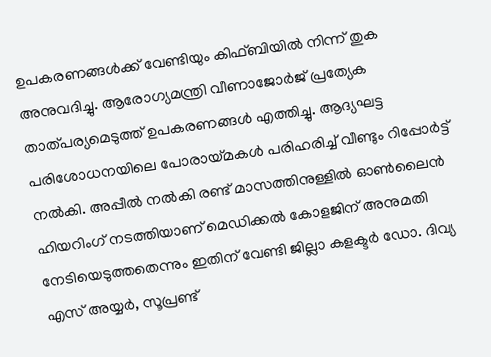ഉപകരണങ്ങള്‍ക്ക് വേണ്ടിയും കിഫ്ബിയില്‍ നിന്ന് തുക അനുവദിച്ചു. ആരോഗ്യമന്ത്രി വീണാജോര്‍ജ് പ്രത്യേക താത്പര്യമെടുത്ത് ഉപകരണങ്ങള്‍ എത്തിച്ചു. ആദ്യഘട്ട പരിശോധനയിലെ പോരായ്മകള്‍ പരിഹരിച്ച് വീണ്ടും റിപ്പോര്‍ട്ട് നല്‍കി. അപ്പീല്‍ നല്‍കി രണ്ട് മാസത്തിനുള്ളില്‍ ഓണ്‍ലൈന്‍ ഹിയറിംഗ് നടത്തിയാണ് മെഡിക്കല്‍ കോളജിന് അനുമതി നേടിയെടുത്തതെന്നും ഇതിന് വേണ്ടി ജില്ലാ കളക്ടര്‍ ഡോ. ദിവ്യ എസ് അയ്യര്‍, സൂപ്രണ്ട്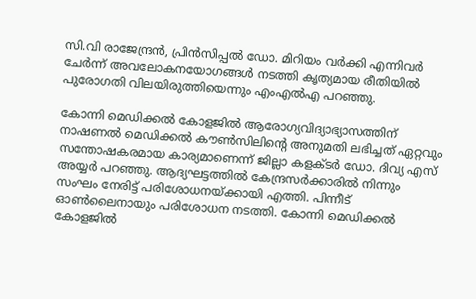സി.വി രാജേന്ദ്രന്‍, പ്രിന്‍സിപ്പല്‍ ഡോ. മിറിയം വര്‍ക്കി എന്നിവര്‍ ചേര്‍ന്ന് അവലോകനയോഗങ്ങള്‍ നടത്തി കൃത്യമായ രീതിയില്‍ പുരോഗതി വിലയിരുത്തിയെന്നും എംഎല്‍എ പറഞ്ഞു.

കോന്നി മെഡിക്കല്‍ കോളജില്‍ ആരോഗ്യവിദ്യാഭ്യാസത്തിന് നാഷണല്‍ മെഡിക്കല്‍ കൗണ്‍സിലിന്റെ അനുമതി ലഭിച്ചത് ഏറ്റവും സന്തോഷകരമായ കാര്യമാണെന്ന് ജില്ലാ കളക്ടര്‍ ഡോ. ദിവ്യ എസ് അയ്യര്‍ പറഞ്ഞു. ആദ്യഘട്ടത്തില്‍ കേന്ദ്രസര്‍ക്കാരില്‍ നിന്നും സംഘം നേരിട്ട് പരിശോധനയ്ക്കായി എത്തി. പിന്നീട് ഓണ്‍ലൈനായും പരിശോധന നടത്തി. കോന്നി മെഡിക്കല്‍ കോളജില്‍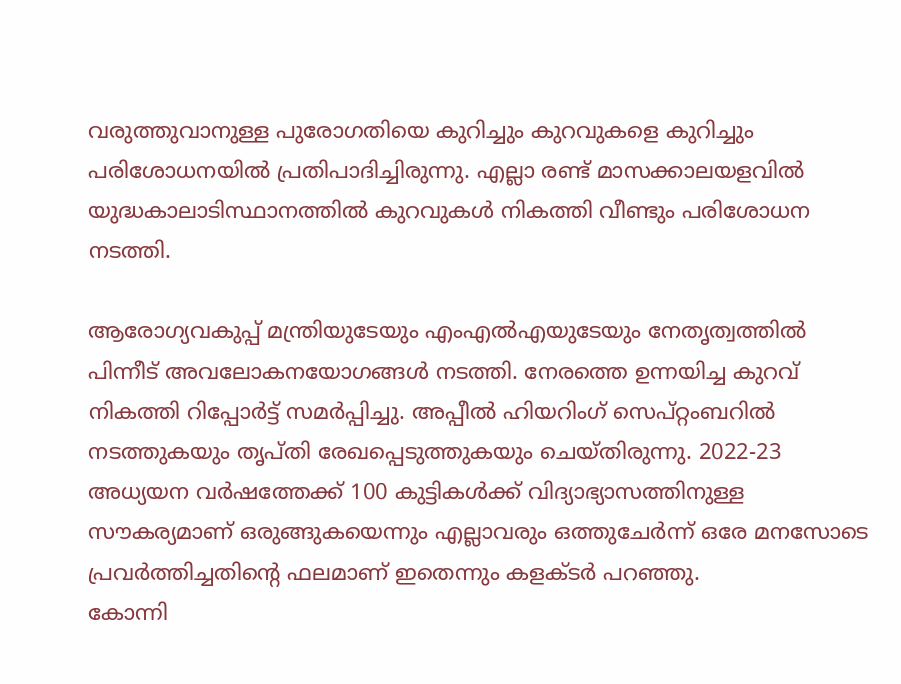വരുത്തുവാനുള്ള പുരോഗതിയെ കുറിച്ചും കുറവുകളെ കുറിച്ചും പരിശോധനയില്‍ പ്രതിപാദിച്ചിരുന്നു. എല്ലാ രണ്ട് മാസക്കാലയളവില്‍ യുദ്ധകാലാടിസ്ഥാനത്തില്‍ കുറവുകള്‍ നികത്തി വീണ്ടും പരിശോധന നടത്തി.

ആരോഗ്യവകുപ്പ് മന്ത്രിയുടേയും എംഎല്‍എയുടേയും നേതൃത്വത്തില്‍ പിന്നീട് അവലോകനയോഗങ്ങള്‍ നടത്തി. നേരത്തെ ഉന്നയിച്ച കുറവ് നികത്തി റിപ്പോര്‍ട്ട് സമര്‍പ്പിച്ചു. അപ്പീല്‍ ഹിയറിംഗ് സെപ്റ്റംബറില്‍ നടത്തുകയും തൃപ്തി രേഖപ്പെടുത്തുകയും ചെയ്തിരുന്നു. 2022-23 അധ്യയന വര്‍ഷത്തേക്ക് 100 കുട്ടികള്‍ക്ക് വിദ്യാഭ്യാസത്തിനുള്ള സൗകര്യമാണ് ഒരുങ്ങുകയെന്നും എല്ലാവരും ഒത്തുചേര്‍ന്ന് ഒരേ മനസോടെ പ്രവര്‍ത്തിച്ചതിന്റെ ഫലമാണ് ഇതെന്നും കളക്ടര്‍ പറഞ്ഞു.
കോന്നി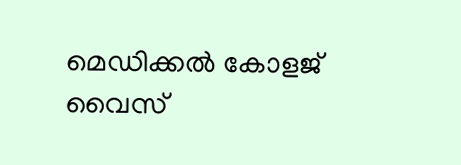മെഡിക്കല്‍ കോളജ് വൈസ്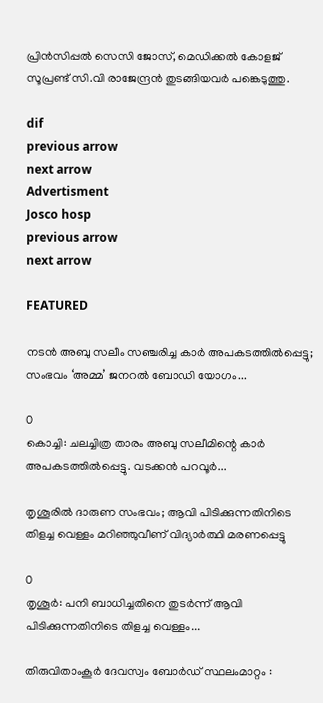പ്രിന്‍സിപ്പല്‍ സെസി ജോസ്, മെഡിക്കല്‍ കോളജ് സൂപ്രണ്ട് സി.വി രാജേന്ദ്രന്‍ തുടങ്ങിയവര്‍ പങ്കെടുത്തു.

dif
previous arrow
next arrow
Advertisment
Josco hosp
previous arrow
next arrow

FEATURED

നടൻ അബു സലീം സഞ്ചരിച്ച കാർ അപകടത്തിൽപ്പെട്ടു; സംഭവം ‘അമ്മ’ ജനറൽ ബോഡി യോഗം...

0
കൊച്ചി: ചലച്ചിത്ര താരം അബു സലീമിന്റെ കാര്‍ അപകടത്തില്‍പ്പെട്ടു. വടക്കന്‍ പറവൂര്‍...

തൃശൂരിൽ ദാരുണ സംഭവം; ആവി പിടിക്കുന്നതിനിടെ തിളച്ച വെള്ളം മറിഞ്ഞുവീണ് വിദ്യാർത്ഥി മരണപ്പെട്ടു

0
തൃശൂര്‍: പനി ബാധിച്ചതിനെ തുടർന്ന് ആവി പിടിക്കുന്നതിനിടെ തിളച്ച വെള്ളം...

തിരുവിതാംകൂർ ദേവസ്വം ബോർഡ്‌ സ്ഥലംമാറ്റം :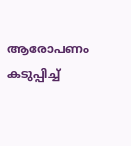ആരോപണം കടുപ്പിച്ച്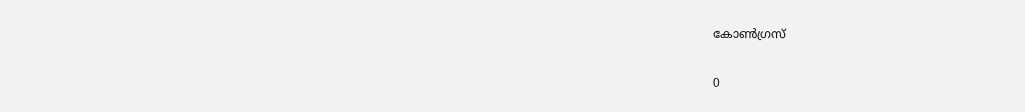കോൺഗ്രസ്‌

0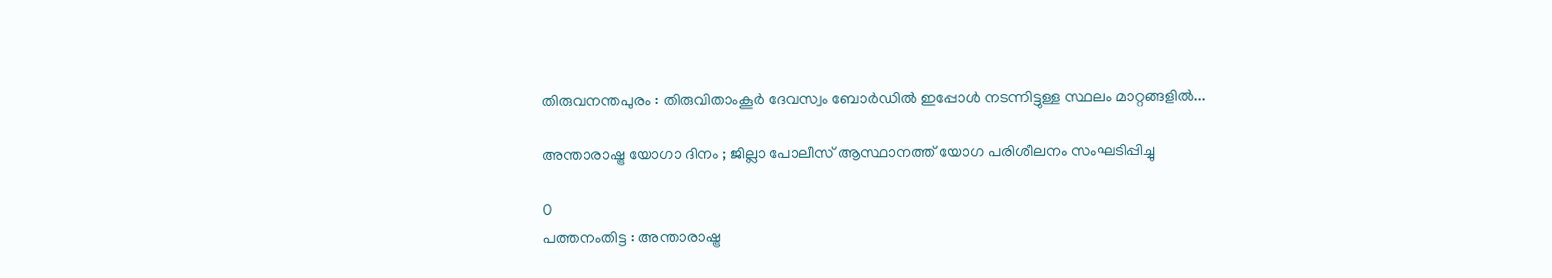തിരുവനന്തപുരം : തിരുവിതാംകൂർ ദേവസ്വം ബോർഡിൽ ഇപ്പോൾ നടന്നിട്ടുള്ള സ്ഥലം മാറ്റങ്ങളിൽ...

അന്താരാഷ്ട്ര യോഗാ ദിനം ; ജില്ലാ പോലീസ് ആസ്ഥാനത്ത് യോഗ പരിശീലനം സംഘടിപ്പിച്ചു

0
പത്തനംതിട്ട : അന്താരാഷ്ട്ര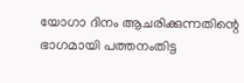യോഗാ ദിനം ആചരിക്കുന്നതിന്റെ ഭാഗമായി പത്തനംതിട്ട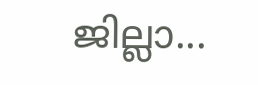ജില്ലാ...